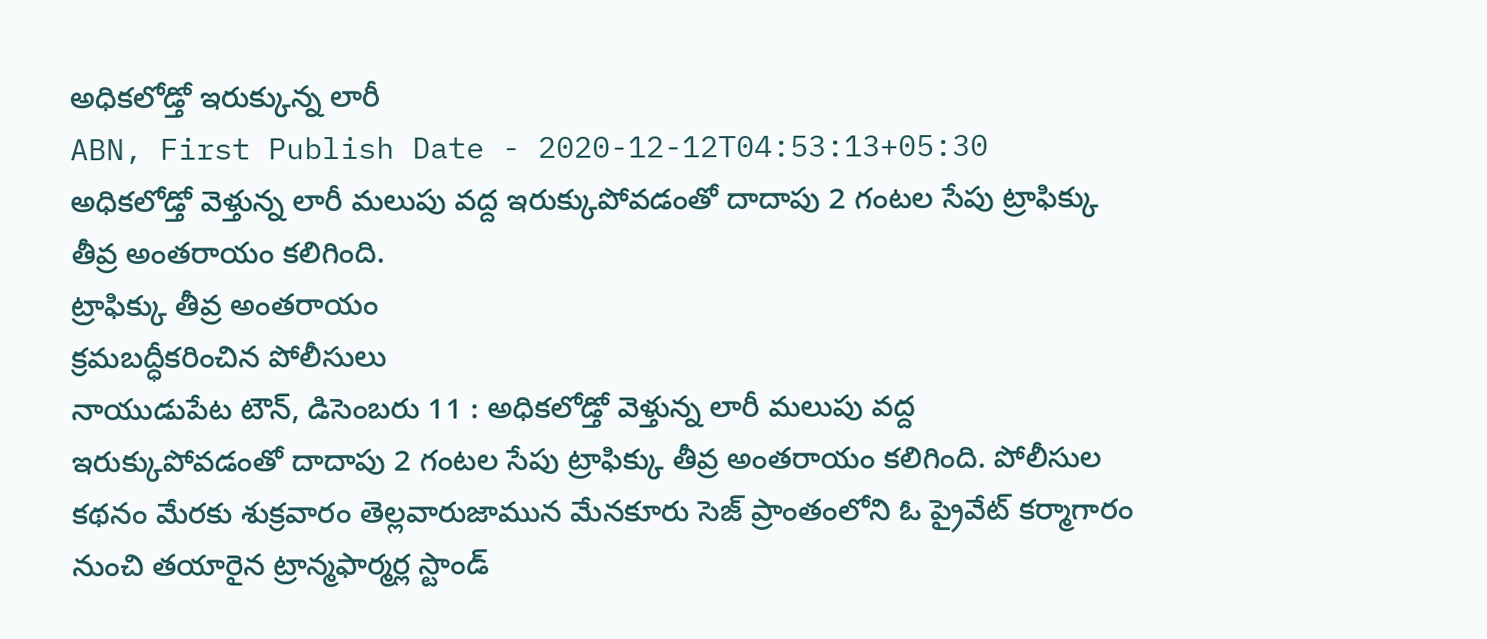అధికలోడ్తో ఇరుక్కున్న లారీ
ABN, First Publish Date - 2020-12-12T04:53:13+05:30
అధికలోడ్తో వెళ్తున్న లారీ మలుపు వద్ద ఇరుక్కుపోవడంతో దాదాపు 2 గంటల సేపు ట్రాఫిక్కు తీవ్ర అంతరాయం కలిగింది.
ట్రాఫిక్కు తీవ్ర అంతరాయం
క్రమబద్ధీకరించిన పోలీసులు
నాయుడుపేట టౌన్, డిసెంబరు 11 : అధికలోడ్తో వెళ్తున్న లారీ మలుపు వద్ద ఇరుక్కుపోవడంతో దాదాపు 2 గంటల సేపు ట్రాఫిక్కు తీవ్ర అంతరాయం కలిగింది. పోలీసుల కథనం మేరకు శుక్రవారం తెల్లవారుజామున మేనకూరు సెజ్ ప్రాంతంలోని ఓ ప్రైవేట్ కర్మాగారం నుంచి తయారైన ట్రాన్మఫార్మర్ల స్టాండ్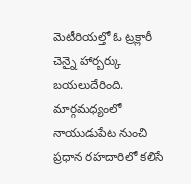మెటీరియల్తో ఓ ట్రక్లారీ చెన్నై హార్బర్కు బయలుదేరింది. మార్గమధ్యంలో నాయుడుపేట నుంచి ప్రధాన రహదారిలో కలిసే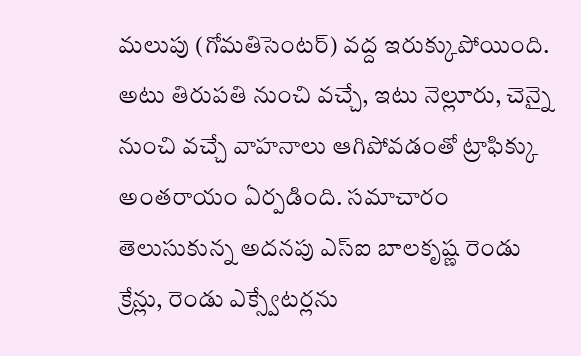మలుపు (గోమతిసెంటర్) వద్ద ఇరుక్కుపోయింది. అటు తిరుపతి నుంచి వచ్చే, ఇటు నెల్లూరు, చెన్నై నుంచి వచ్చే వాహనాలు ఆగిపోవడంతో ట్రాఫిక్కు అంతరాయం ఏర్పడింది. సమాచారం తెలుసుకున్న అదనపు ఎస్ఐ బాలకృష్ణ రెండు క్రేన్లు, రెండు ఎక్స్వేటర్లను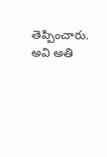తెప్పించారు. అవి అతి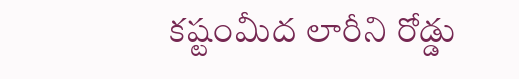కష్టంమీద లారీని రోడ్డు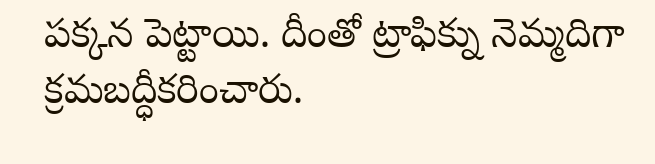పక్కన పెట్టాయి. దీంతో ట్రాఫిక్ను నెమ్మదిగా క్రమబద్ధీకరించారు.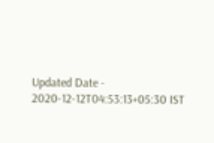Updated Date - 2020-12-12T04:53:13+05:30 IST